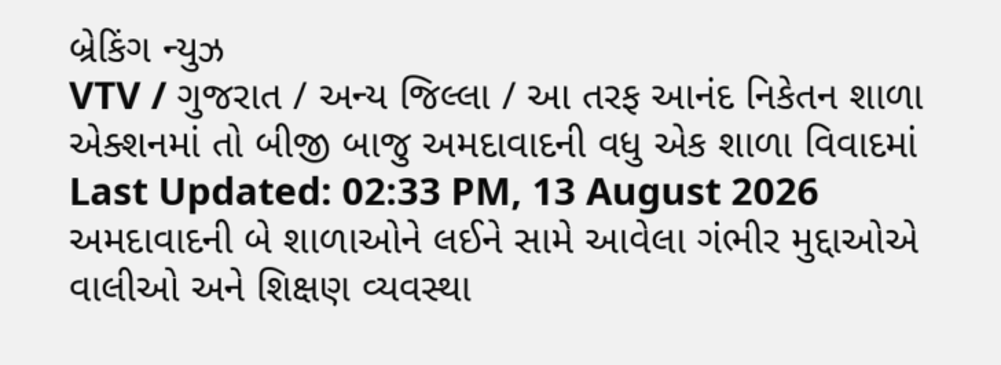બ્રેકિંગ ન્યુઝ
VTV / ગુજરાત / અન્ય જિલ્લા / આ તરફ આનંદ નિકેતન શાળા એક્શનમાં તો બીજી બાજુ અમદાવાદની વધુ એક શાળા વિવાદમાં
Last Updated: 02:33 PM, 13 August 2026
અમદાવાદની બે શાળાઓને લઈને સામે આવેલા ગંભીર મુદ્દાઓએ વાલીઓ અને શિક્ષણ વ્યવસ્થા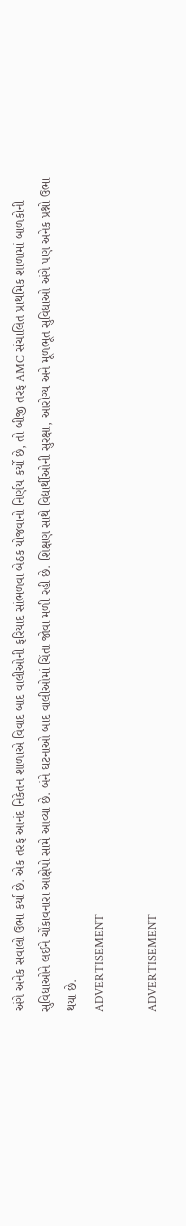અંગે અનેક સવાલો ઉભા કર્યા છે. એક તરફ આનંદ નિકેતન શાળાએ વિવાદ બાદ વાલીઓની ફરિયાદ સાંભળવા બેઠક યોજવાનો નિર્ણય કર્યો છે, તો બીજી તરફ AMC સંચાલિત પ્રાથમિક શાળામાં બાળકોની સુવિધાઓને લઈને ચોંકાવનારા આક્ષેપો સામે આવ્યા છે. બંને ઘટનાઓ બાદ વાલીઓમાં ચિંતા જોવા મળી રહી છે. શિક્ષણ સાથે વિદ્યાર્થીઓની સુરક્ષા, આરોગ્ય અને મૂળભૂત સુવિધાઓ અંગે પણ અનેક પ્રશ્નો ઉભા થયા છે.
ADVERTISEMENT

ADVERTISEMENT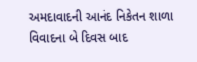અમદાવાદની આનંદ નિકેતન શાળા વિવાદના બે દિવસ બાદ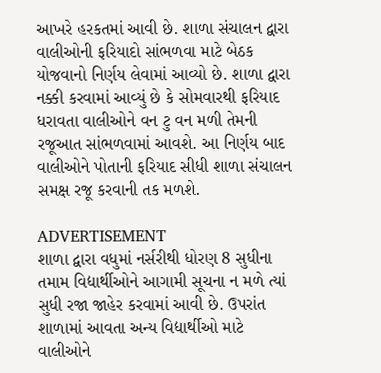આખરે હરકતમાં આવી છે. શાળા સંચાલન દ્વારા વાલીઓની ફરિયાદો સાંભળવા માટે બેઠક યોજવાનો નિર્ણય લેવામાં આવ્યો છે. શાળા દ્વારા નક્કી કરવામાં આવ્યું છે કે સોમવારથી ફરિયાદ ધરાવતા વાલીઓને વન ટુ વન મળી તેમની રજૂઆત સાંભળવામાં આવશે. આ નિર્ણય બાદ વાલીઓને પોતાની ફરિયાદ સીધી શાળા સંચાલન સમક્ષ રજૂ કરવાની તક મળશે.

ADVERTISEMENT
શાળા દ્વારા વધુમાં નર્સરીથી ધોરણ 8 સુધીના તમામ વિદ્યાર્થીઓને આગામી સૂચના ન મળે ત્યાં સુધી રજા જાહેર કરવામાં આવી છે. ઉપરાંત શાળામાં આવતા અન્ય વિદ્યાર્થીઓ માટે વાલીઓને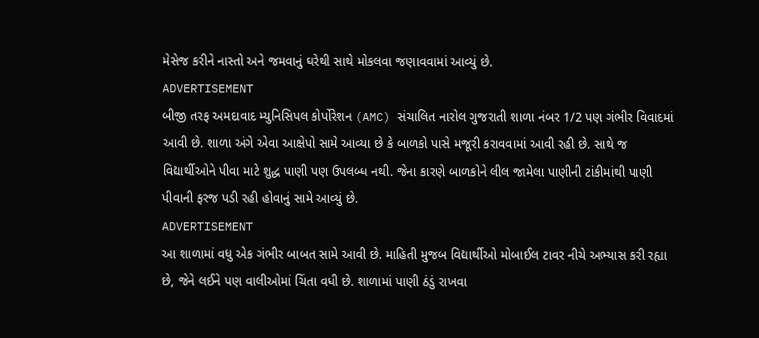મેસેજ કરીને નાસ્તો અને જમવાનું ઘરેથી સાથે મોકલવા જણાવવામાં આવ્યું છે.
ADVERTISEMENT
બીજી તરફ અમદાવાદ મ્યુનિસિપલ કોર્પોરેશન (AMC) સંચાલિત નારોલ ગુજરાતી શાળા નંબર 1/2 પણ ગંભીર વિવાદમાં આવી છે. શાળા અંગે એવા આક્ષેપો સામે આવ્યા છે કે બાળકો પાસે મજૂરી કરાવવામાં આવી રહી છે. સાથે જ વિદ્યાર્થીઓને પીવા માટે શુદ્ધ પાણી પણ ઉપલબ્ધ નથી. જેના કારણે બાળકોને લીલ જામેલા પાણીની ટાંકીમાંથી પાણી પીવાની ફરજ પડી રહી હોવાનું સામે આવ્યું છે.
ADVERTISEMENT
આ શાળામાં વધુ એક ગંભીર બાબત સામે આવી છે. માહિતી મુજબ વિદ્યાર્થીઓ મોબાઈલ ટાવર નીચે અભ્યાસ કરી રહ્યા છે, જેને લઈને પણ વાલીઓમાં ચિંતા વધી છે. શાળામાં પાણી ઠંડું રાખવા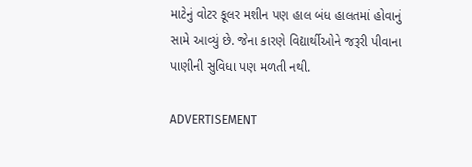માટેનું વોટર કૂલર મશીન પણ હાલ બંધ હાલતમાં હોવાનું સામે આવ્યું છે. જેના કારણે વિદ્યાર્થીઓને જરૂરી પીવાના પાણીની સુવિધા પણ મળતી નથી.

ADVERTISEMENT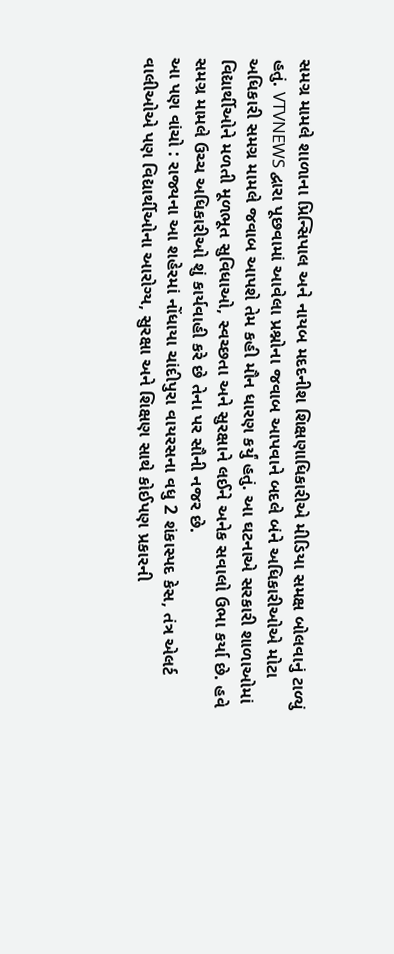સમગ્ર મામલે શાળાના પ્રિન્સિપાલ અને નાયબ મદદનીશ શિક્ષણાધિકારીએ મીડિયા સમક્ષ બોલવાનું ટાળ્યું હતું. VTVNEWS દ્વારા પૂછવામાં આવેલા પ્રશ્નોના જવાબ આપવાને બદલે બંને અધિકારીઓએ મોટા અધિકારી સમગ્ર મામલે જવાબ આપશે તેમ કહી મૌન ધારણ કર્યું હતું. આ ઘટનાએ સરકારી શાળાઓમાં વિદ્યાર્થીઓને મળતી મૂળભૂત સુવિધાઓ, સ્વચ્છતા અને સુરક્ષાને લઈને અનેક સવાલો ઉભા કર્યા છે. હવે સમગ્ર મામલે ઉચ્ચ અધિકારીઓ શું કાર્યવાહી કરે છે તેના પર સૌની નજર છે.
આ પણ વાંચો : રાજ્યના આ શહેરમાં નોંધાયા ચાંદીપુરા વાયરસના વધુ 2 શંકાસ્પદ કેસ, તંત્ર એલર્ટ
વાલીઓએ પણ વિદ્યાર્થીઓના આરોગ્ય, સુરક્ષા અને શિક્ષણ સાથે કોઈપણ પ્રકારની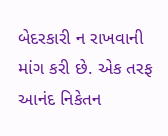બેદરકારી ન રાખવાની માંગ કરી છે. એક તરફ આનંદ નિકેતન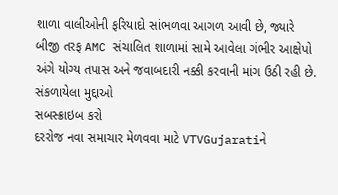શાળા વાલીઓની ફરિયાદો સાંભળવા આગળ આવી છે, જ્યારે બીજી તરફ AMC સંચાલિત શાળામાં સામે આવેલા ગંભીર આક્ષેપો અંગે યોગ્ય તપાસ અને જવાબદારી નક્કી કરવાની માંગ ઉઠી રહી છે.
સંકળાયેલા મુદ્દાઓ
સબસ્ક્રાઇબ કરો
દરરોજ નવા સમાચાર મેળવવા માટે VTVGujaratiને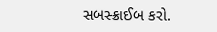સબસ્ક્રાઈબ કરો.